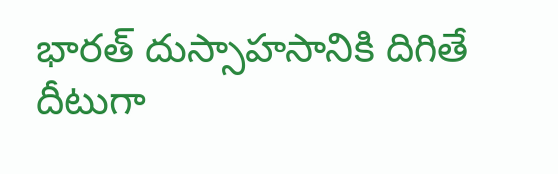భారత్ దుస్సాహసానికి దిగితే దీటుగా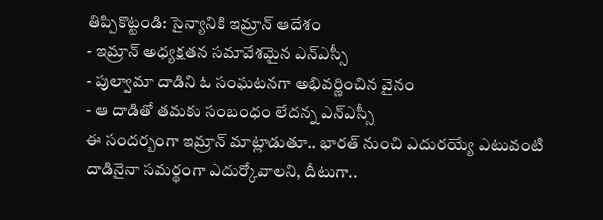తిప్పికొట్టండి: సైన్యానికి ఇమ్రాన్ ఆదేశం
- ఇమ్రాన్ అధ్యక్షతన సమావేశమైన ఎన్ఎస్సీ
- పుల్వామా దాడిని ఓ సంఘటనగా అభివర్ణించిన వైనం
- ఆ దాడితో తమకు సంబంధం లేదన్న ఎన్ఎస్సీ
ఈ సందర్బంగా ఇమ్రాన్ మాట్లాడుతూ.. భారత్ నుంచి ఎదురయ్యే ఎటువంటి దాడినైనా సమర్థంగా ఎదుర్కోవాలని, దీటుగా..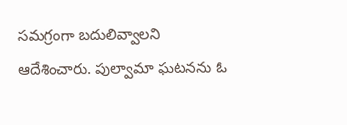సమగ్రంగా బదులివ్వాలని ఆదేశించారు. పుల్వామా ఘటనను ఓ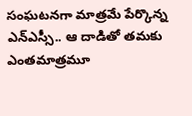సంఘటనగా మాత్రమే పేర్కొన్న ఎన్ఎస్సీ.. ఆ దాడితో తమకు ఎంతమాత్రమూ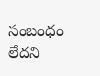సంబంధం లేదని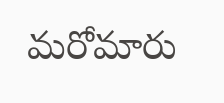మరోమారు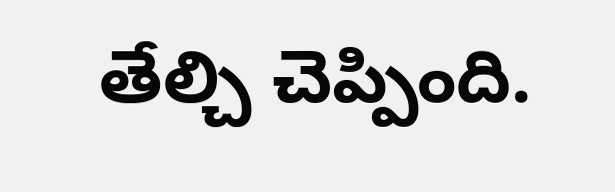తేల్చి చెప్పింది.